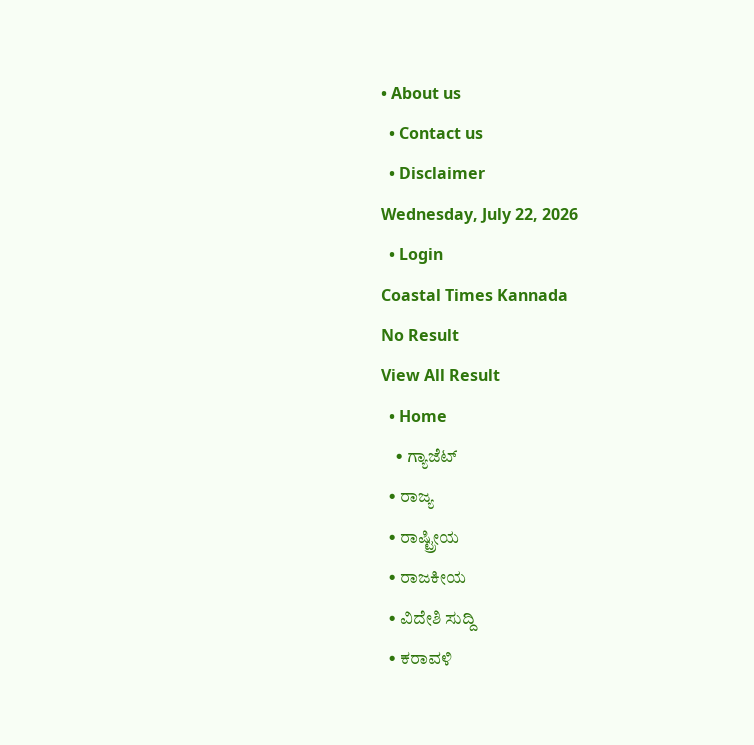• About us
  • Contact us
  • Disclaimer
Wednesday, July 22, 2026
  • Login
Coastal Times Kannada
No Result
View All Result
  • Home
    • ಗ್ಯಾಜೆಟ್
  • ರಾಜ್ಯ
  • ರಾಷ್ಟ್ರೀಯ
  • ರಾಜಕೀಯ
  • ವಿದೇಶಿ ಸುದ್ದಿ
  • ಕರಾವಳಿ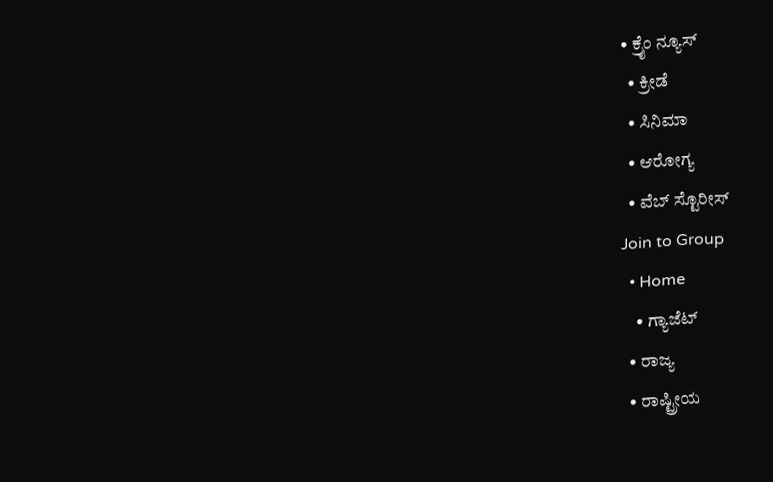• ಕ್ರೈಂ ನ್ಯೂಸ್
  • ಕ್ರೀಡೆ
  • ಸಿನಿಮಾ
  • ಆರೋಗ್ಯ
  • ವೆಬ್ ಸ್ಟೊರೀಸ್
Join to Group
  • Home
    • ಗ್ಯಾಜೆಟ್
  • ರಾಜ್ಯ
  • ರಾಷ್ಟ್ರೀಯ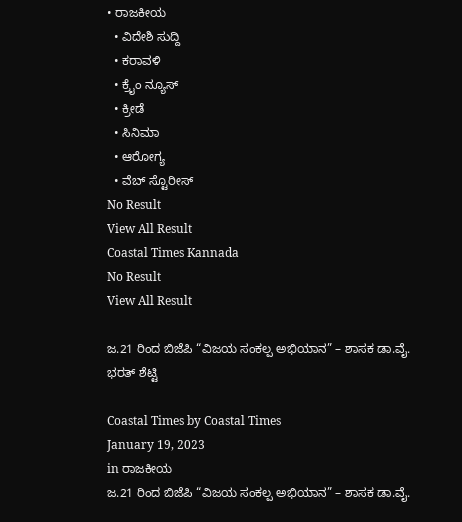• ರಾಜಕೀಯ
  • ವಿದೇಶಿ ಸುದ್ದಿ
  • ಕರಾವಳಿ
  • ಕ್ರೈಂ ನ್ಯೂಸ್
  • ಕ್ರೀಡೆ
  • ಸಿನಿಮಾ
  • ಆರೋಗ್ಯ
  • ವೆಬ್ ಸ್ಟೊರೀಸ್
No Result
View All Result
Coastal Times Kannada
No Result
View All Result

ಜ.21 ರಿಂದ ಬಿಜೆಪಿ “ವಿಜಯ ಸಂಕಲ್ಪ ಅಭಿಯಾನ” – ಶಾಸಕ ಡಾ.ವೈ. ಭರತ್ ಶೆಟ್ಟಿ

Coastal Times by Coastal Times
January 19, 2023
in ರಾಜಕೀಯ
ಜ.21 ರಿಂದ ಬಿಜೆಪಿ “ವಿಜಯ ಸಂಕಲ್ಪ ಅಭಿಯಾನ” – ಶಾಸಕ ಡಾ.ವೈ.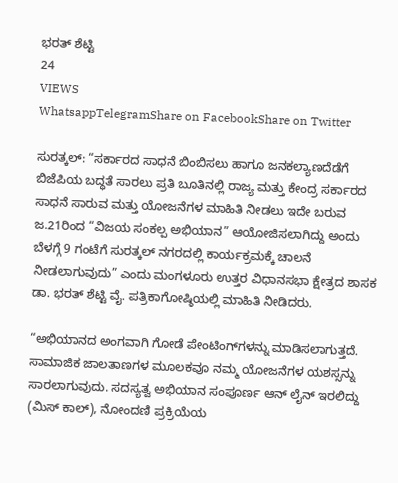ಭರತ್ ಶೆಟ್ಟಿ
24
VIEWS
WhatsappTelegramShare on FacebookShare on Twitter

ಸುರತ್ಕಲ್: “ಸರ್ಕಾರದ ಸಾಧನೆ ಬಿಂಬಿಸಲು ಹಾಗೂ ಜನಕಲ್ಯಾಣದೆಡೆಗೆ ಬಿಜೆಪಿಯ ಬದ್ಧತೆ ಸಾರಲು ಪ್ರತಿ ಬೂತಿನಲ್ಲಿ ರಾಜ್ಯ ಮತ್ತು ಕೇಂದ್ರ ಸರ್ಕಾರದ ಸಾಧನೆ ಸಾರುವ ಮತ್ತು ಯೋಜನೆಗಳ ಮಾಹಿತಿ ನೀಡಲು ಇದೇ ಬರುವ ಜ.21ರಿಂದ “ವಿಜಯ ಸಂಕಲ್ಪ ಅಭಿಯಾನ” ಆಯೋಜಿಸಲಾಗಿದ್ದು ಅಂದು ಬೆಳಗ್ಗೆ 9 ಗಂಟೆಗೆ ಸುರತ್ಕಲ್ ನಗರದಲ್ಲಿ ಕಾರ್ಯಕ್ರಮಕ್ಕೆ ಚಾಲನೆ ನೀಡಲಾಗುವುದು” ಎಂದು ಮಂಗಳೂರು ಉತ್ತರ ವಿಧಾನಸಭಾ ಕ್ಷೇತ್ರದ ಶಾಸಕ ಡಾ. ಭರತ್ ಶೆಟ್ಟಿ ವೈ. ಪತ್ರಿಕಾಗೋಷ್ಠಿಯಲ್ಲಿ ಮಾಹಿತಿ ನೀಡಿದರು.

“ಅಭಿಯಾನದ ಅಂಗವಾಗಿ ಗೋಡೆ ಪೇಂಟಿಂಗ್‌ಗಳನ್ನು ಮಾಡಿಸಲಾಗುತ್ತದೆ. ಸಾಮಾಜಿಕ ಜಾಲತಾಣಗಳ ಮೂಲಕವೂ ನಮ್ಮ ಯೋಜನೆಗಳ ಯಶಸ್ಸನ್ನು ಸಾರಲಾಗುವುದು. ಸದಸ್ಯತ್ವ ಅಭಿಯಾನ ಸಂಪೂರ್ಣ ಆನ್ ಲೈನ್ ಇರಲಿದ್ದು (ಮಿಸ್ ಕಾಲ್), ನೋಂದಣಿ ಪ್ರಕ್ರಿಯೆಯ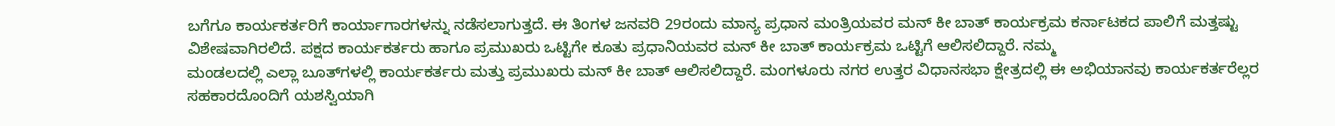ಬಗೆಗೂ ಕಾರ್ಯಕರ್ತರಿಗೆ ಕಾರ್ಯಾಗಾರಗಳನ್ನು ನಡೆಸಲಾಗುತ್ತದೆ. ಈ ತಿಂಗಳ ಜನವರಿ 29ರಂದು ಮಾನ್ಯ ಪ್ರಧಾನ ಮಂತ್ರಿಯವರ ಮನ್ ಕೀ ಬಾತ್ ಕಾರ್ಯಕ್ರಮ ಕರ್ನಾಟಕದ ಪಾಲಿಗೆ ಮತ್ತಷ್ಟು ವಿಶೇಷವಾಗಿರಲಿದೆ. ಪಕ್ಷದ ಕಾರ್ಯಕರ್ತರು ಹಾಗೂ ಪ್ರಮುಖರು ಒಟ್ಟಿಗೇ ಕೂತು ಪ್ರಧಾನಿಯವರ ಮನ್ ಕೀ ಬಾತ್ ಕಾರ್ಯಕ್ರಮ ಒಟ್ಟಿಗೆ ಆಲಿಸಲಿದ್ದಾರೆ. ನಮ್ಮ
ಮಂಡಲದಲ್ಲಿ ಎಲ್ಲಾ ಬೂತ್‌ಗಳಲ್ಲಿ ಕಾರ್ಯಕರ್ತರು ಮತ್ತು ಪ್ರಮುಖರು ಮನ್ ಕೀ ಬಾತ್ ಆಲಿಸಲಿದ್ದಾರೆ. ಮಂಗಳೂರು ನಗರ ಉತ್ತರ ವಿಧಾನಸಭಾ ಕ್ಷೇತ್ರದಲ್ಲಿ ಈ ಅಭಿಯಾನವು ಕಾರ್ಯಕರ್ತರೆಲ್ಲರ
ಸಹಕಾರದೊಂದಿಗೆ ಯಶಸ್ವಿಯಾಗಿ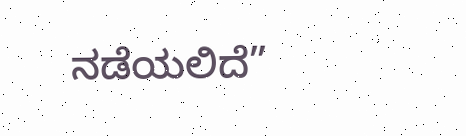ನಡೆಯಲಿದೆ”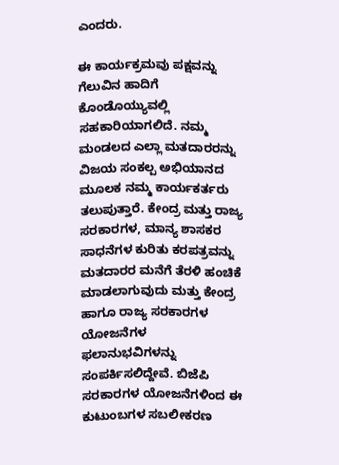ಎಂದರು.

ಈ ಕಾರ್ಯಕ್ರಮವು ಪಕ್ಷವನ್ನು ಗೆಲುವಿನ ಹಾದಿಗೆ ಕೊಂಡೊಯ್ಯುವಲ್ಲಿ ಸಹಕಾರಿಯಾಗಲಿದೆ. ನಮ್ಮ ಮಂಡಲದ ಎಲ್ಲಾ ಮತದಾರರನ್ನು ವಿಜಯ ಸಂಕಲ್ಪ ಅಭಿಯಾನದ ಮೂಲಕ ನಮ್ಮ ಕಾರ್ಯಕರ್ತರು ತಲುಪುತ್ತಾರೆ. ಕೇಂದ್ರ ಮತ್ತು ರಾಜ್ಯ ಸರಕಾರಗಳ, ಮಾನ್ಯ ಶಾಸಕರ ಸಾಧನೆಗಳ ಕುರಿತು ಕರಪತ್ರವನ್ನು ಮತದಾರರ ಮನೆಗೆ ತೆರಳಿ ಹಂಚಿಕೆ ಮಾಡಲಾಗುವುದು ಮತ್ತು ಕೇಂದ್ರ ಹಾಗೂ ರಾಜ್ಯ ಸರಕಾರಗಳ ಯೋಜನೆಗಳ
ಫಲಾನುಭವಿಗಳನ್ನು ಸಂಪರ್ಕಿಸಲಿದ್ದೇವೆ. ಬಿಜೆಪಿ ಸರಕಾರಗಳ ಯೋಜನೆಗಳಿಂದ ಈ ಕುಟುಂಬಗಳ ಸಬಲೀಕರಣ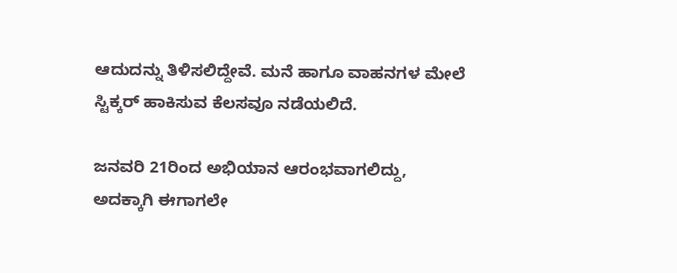ಆದುದನ್ನು ತಿಳಿಸಲಿದ್ದೇವೆ. ಮನೆ ಹಾಗೂ ವಾಹನಗಳ ಮೇಲೆ ಸ್ಟಿಕ್ಕರ್ ಹಾಕಿಸುವ ಕೆಲಸವೂ ನಡೆಯಲಿದೆ.

ಜನವರಿ 21ರಿಂದ ಅಭಿಯಾನ ಆರಂಭವಾಗಲಿದ್ದು, ಅದಕ್ಕಾಗಿ ಈಗಾಗಲೇ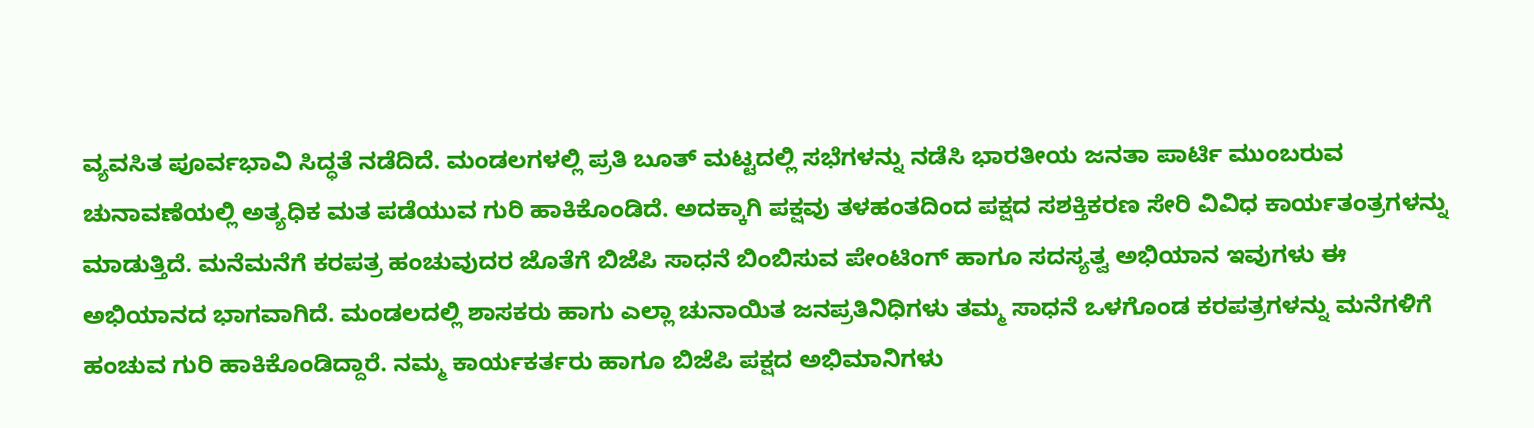ವ್ಯವಸಿತ ಪೂರ್ವಭಾವಿ ಸಿದ್ಧತೆ ನಡೆದಿದೆ. ಮಂಡಲಗಳಲ್ಲಿ ಪ್ರತಿ ಬೂತ್ ಮಟ್ಟದಲ್ಲಿ ಸಭೆಗಳನ್ನು ನಡೆಸಿ ಭಾರತೀಯ ಜನತಾ ಪಾರ್ಟಿ ಮುಂಬರುವ ಚುನಾವಣೆಯಲ್ಲಿ ಅತ್ಯಧಿಕ ಮತ ಪಡೆಯುವ ಗುರಿ ಹಾಕಿಕೊಂಡಿದೆ. ಅದಕ್ಕಾಗಿ ಪಕ್ಷವು ತಳಹಂತದಿಂದ ಪಕ್ಷದ ಸಶಕ್ತಿಕರಣ ಸೇರಿ ವಿವಿಧ ಕಾರ್ಯತಂತ್ರಗಳನ್ನು ಮಾಡುತ್ತಿದೆ. ಮನೆಮನೆಗೆ ಕರಪತ್ರ ಹಂಚುವುದರ ಜೊತೆಗೆ ಬಿಜೆಪಿ ಸಾಧನೆ ಬಿಂಬಿಸುವ ಪೇಂಟಿಂಗ್ ಹಾಗೂ ಸದಸ್ಯತ್ವ ಅಭಿಯಾನ ಇವುಗಳು ಈ ಅಭಿಯಾನದ ಭಾಗವಾಗಿದೆ. ಮಂಡಲದಲ್ಲಿ ಶಾಸಕರು ಹಾಗು ಎಲ್ಲಾ ಚುನಾಯಿತ ಜನಪ್ರತಿನಿಧಿಗಳು ತಮ್ಮ ಸಾಧನೆ ಒಳಗೊಂಡ ಕರಪತ್ರಗಳನ್ನು ಮನೆಗಳಿಗೆ ಹಂಚುವ ಗುರಿ ಹಾಕಿಕೊಂಡಿದ್ದಾರೆ. ನಮ್ಮ ಕಾರ್ಯಕರ್ತರು ಹಾಗೂ ಬಿಜೆಪಿ ಪಕ್ಷದ ಅಭಿಮಾನಿಗಳು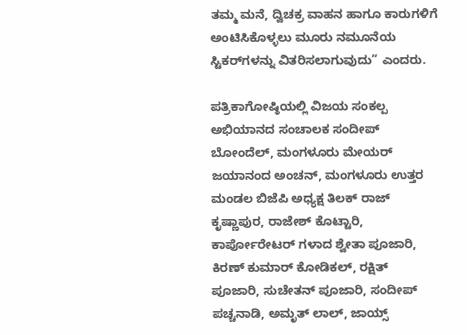ತಮ್ಮ ಮನೆ, ದ್ವಿಚಕ್ರ ವಾಹನ ಹಾಗೂ ಕಾರುಗಳಿಗೆ ಅಂಟಿಸಿಕೊಳ್ಳಲು ಮೂರು ನಮೂನೆಯ ಸ್ಟಿಕರ್‌ಗಳನ್ನು ವಿತರಿಸಲಾಗುವುದು” ಎಂದರು.

ಪತ್ರಿಕಾಗೋಷ್ಠಿಯಲ್ಲಿ ವಿಜಯ ಸಂಕಲ್ಪ ಅಭಿಯಾನದ ಸಂಚಾಲಕ ಸಂದೀಪ್ ಬೋಂದೆಲ್, ಮಂಗಳೂರು ಮೇಯರ್ ಜಯಾನಂದ ಅಂಚನ್, ಮಂಗಳೂರು ಉತ್ತರ ಮಂಡಲ ಬಿಜೆಪಿ ಅಧ್ಯಕ್ಷ ತಿಲಕ್ ರಾಜ್ ಕೃಷ್ಣಾಪುರ, ರಾಜೇಶ್ ಕೊಟ್ಟಾರಿ, ಕಾರ್ಪೋರೇಟರ್ ಗಳಾದ ಶ್ವೇತಾ ಪೂಜಾರಿ, ಕಿರಣ್ ಕುಮಾರ್ ಕೋಡಿಕಲ್, ರಕ್ಷಿತ್ ಪೂಜಾರಿ, ಸುಚೇತನ್ ಪೂಜಾರಿ, ಸಂದೀಪ್ ಪಚ್ಚನಾಡಿ, ಅಮೃತ್ ಲಾಲ್, ಜಾಯ್ಸ್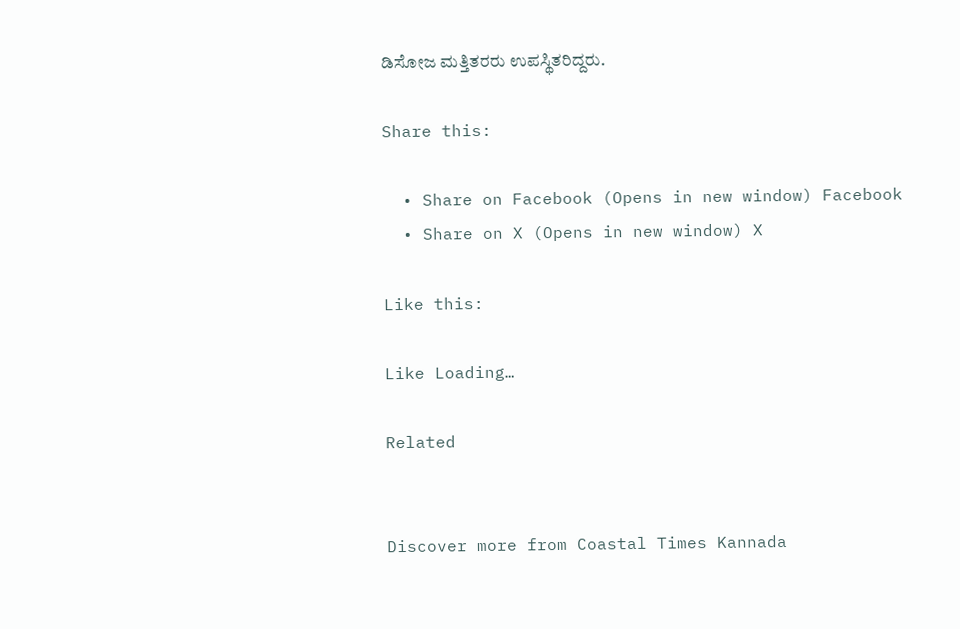ಡಿಸೋಜ ಮತ್ತಿತರರು ಉಪಸ್ಥಿತರಿದ್ದರು.

Share this:

  • Share on Facebook (Opens in new window) Facebook
  • Share on X (Opens in new window) X

Like this:

Like Loading…

Related


Discover more from Coastal Times Kannada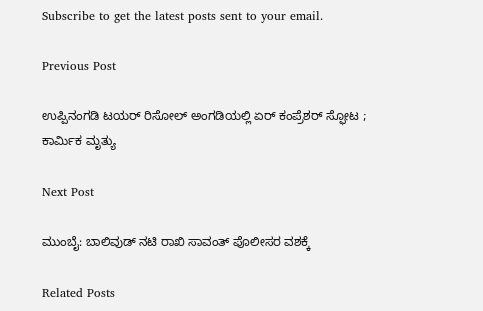Subscribe to get the latest posts sent to your email.

Previous Post

ಉಪ್ಪಿನಂಗಡಿ ಟಯರ್ ರಿಸೋಲ್‌ ಅಂಗಡಿಯಲ್ಲಿ ಏರ್ ಕಂಪ್ರೆಶರ್ ಸ್ಫೋಟ ; ಕಾರ್ಮಿಕ ಮೃತ್ಯು

Next Post

ಮುಂಬೈ: ಬಾಲಿವುಡ್‌ ನಟಿ ರಾಖಿ ಸಾವಂತ್‌ ಪೊಲೀಸರ ವಶಕ್ಕೆ

Related Posts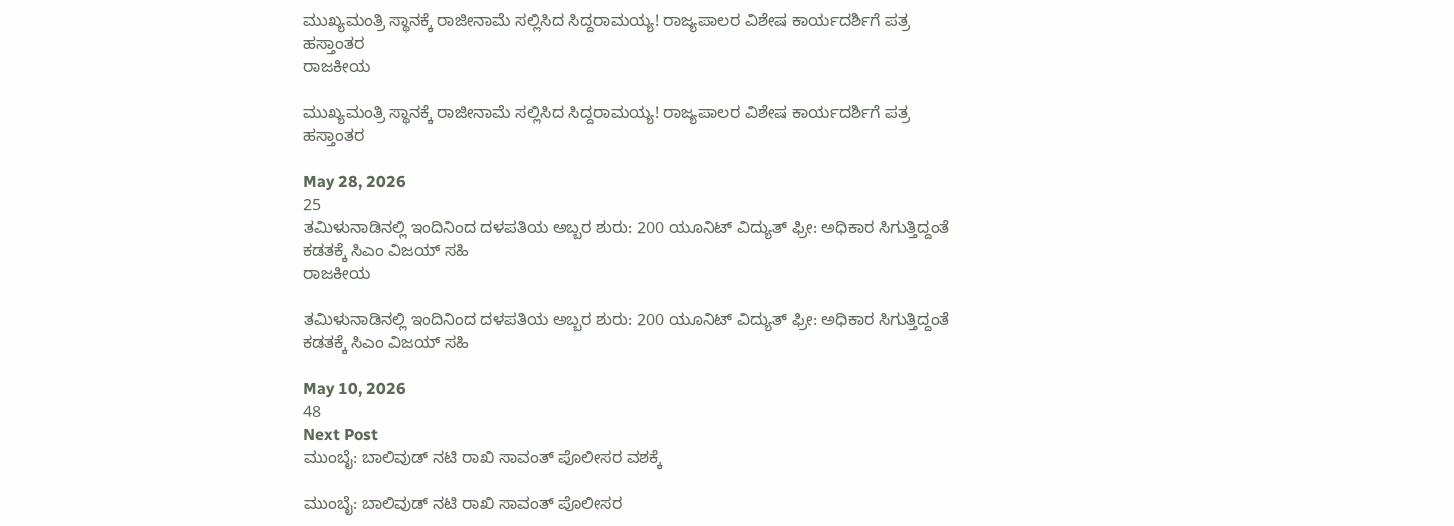ಮುಖ್ಯಮಂತ್ರಿ ಸ್ಥಾನಕ್ಕೆ ರಾಜೀನಾಮೆ ಸಲ್ಲಿಸಿದ ಸಿದ್ದರಾಮಯ್ಯ! ರಾಜ್ಯಪಾಲರ ವಿಶೇಷ ಕಾರ್ಯದರ್ಶಿಗೆ ಪತ್ರ ಹಸ್ತಾಂತರ
ರಾಜಕೀಯ

ಮುಖ್ಯಮಂತ್ರಿ ಸ್ಥಾನಕ್ಕೆ ರಾಜೀನಾಮೆ ಸಲ್ಲಿಸಿದ ಸಿದ್ದರಾಮಯ್ಯ! ರಾಜ್ಯಪಾಲರ ವಿಶೇಷ ಕಾರ್ಯದರ್ಶಿಗೆ ಪತ್ರ ಹಸ್ತಾಂತರ

May 28, 2026
25
ತಮಿಳುನಾಡಿನಲ್ಲಿ ಇಂದಿನಿಂದ ದಳಪತಿಯ ಅಬ್ಬರ ಶುರು: 200 ಯೂನಿಟ್ ವಿದ್ಯುತ್ ಫ್ರೀ: ಅಧಿಕಾರ ಸಿಗುತ್ತಿದ್ದಂತೆ ಕಡತಕ್ಕೆ ಸಿಎಂ ವಿಜಯ್ ಸಹಿ
ರಾಜಕೀಯ

ತಮಿಳುನಾಡಿನಲ್ಲಿ ಇಂದಿನಿಂದ ದಳಪತಿಯ ಅಬ್ಬರ ಶುರು: 200 ಯೂನಿಟ್ ವಿದ್ಯುತ್ ಫ್ರೀ: ಅಧಿಕಾರ ಸಿಗುತ್ತಿದ್ದಂತೆ ಕಡತಕ್ಕೆ ಸಿಎಂ ವಿಜಯ್ ಸಹಿ

May 10, 2026
48
Next Post
ಮುಂಬೈ: ಬಾಲಿವುಡ್‌ ನಟಿ ರಾಖಿ ಸಾವಂತ್‌ ಪೊಲೀಸರ ವಶಕ್ಕೆ

ಮುಂಬೈ: ಬಾಲಿವುಡ್‌ ನಟಿ ರಾಖಿ ಸಾವಂತ್‌ ಪೊಲೀಸರ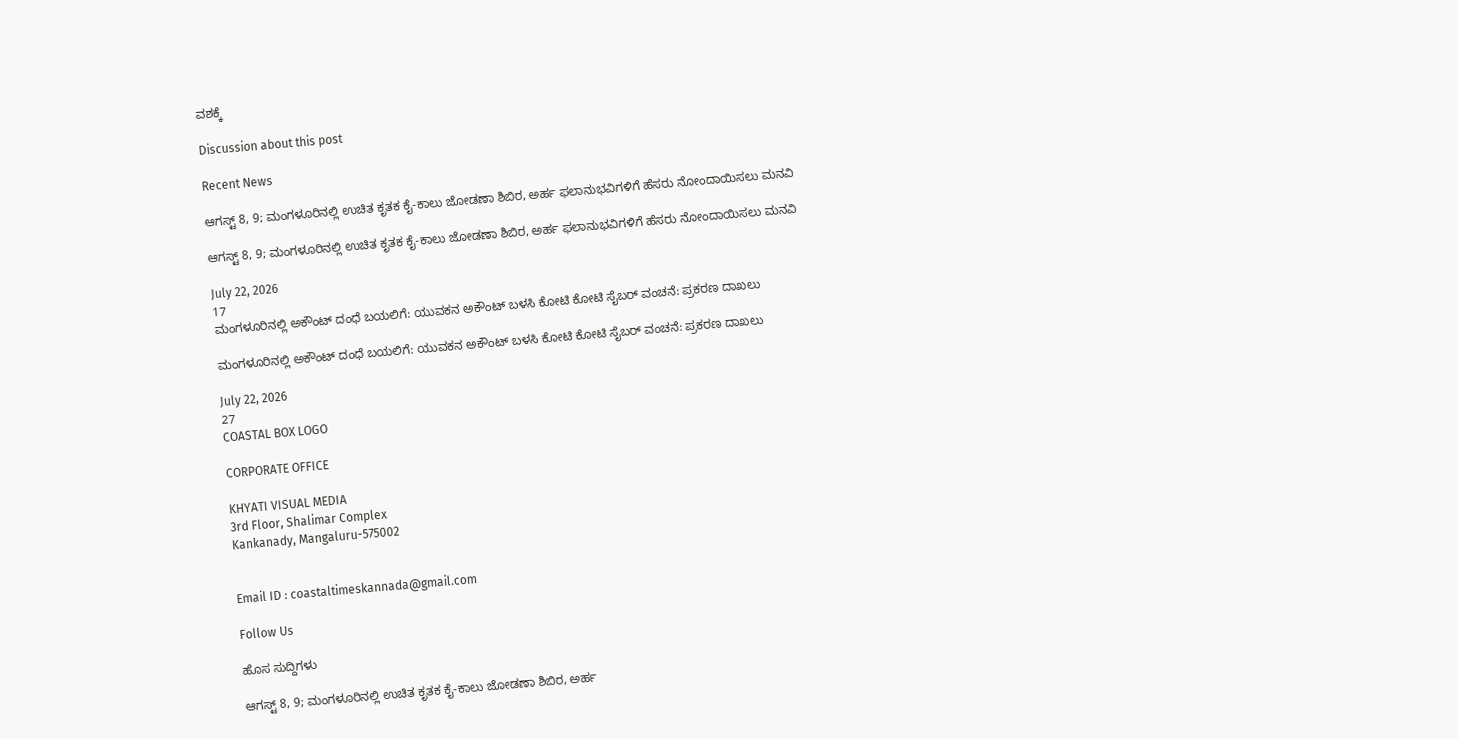ವಶಕ್ಕೆ

Discussion about this post

Recent News

ಆಗಸ್ಟ್ 8, 9; ಮಂಗಳೂರಿನಲ್ಲಿ ಉಚಿತ ಕೃತಕ ಕೈ-ಕಾಲು ಜೋಡಣಾ ಶಿಬಿರ, ಅರ್ಹ ಫಲಾನುಭವಿಗಳಿಗೆ ಹೆಸರು ನೋಂದಾಯಿಸಲು ಮನವಿ

ಆಗಸ್ಟ್ 8, 9; ಮಂಗಳೂರಿನಲ್ಲಿ ಉಚಿತ ಕೃತಕ ಕೈ-ಕಾಲು ಜೋಡಣಾ ಶಿಬಿರ, ಅರ್ಹ ಫಲಾನುಭವಿಗಳಿಗೆ ಹೆಸರು ನೋಂದಾಯಿಸಲು ಮನವಿ

July 22, 2026
17
ಮಂಗಳೂರಿನಲ್ಲಿ ಅಕೌಂಟ್ ದಂಧೆ ಬಯಲಿಗೆ: ಯುವಕನ ಅಕೌಂಟ್ ಬಳಸಿ ಕೋಟಿ ಕೋಟಿ ಸೈಬರ್ ವಂಚನೆ: ಪ್ರಕರಣ ದಾಖಲು

ಮಂಗಳೂರಿನಲ್ಲಿ ಅಕೌಂಟ್ ದಂಧೆ ಬಯಲಿಗೆ: ಯುವಕನ ಅಕೌಂಟ್ ಬಳಸಿ ಕೋಟಿ ಕೋಟಿ ಸೈಬರ್ ವಂಚನೆ: ಪ್ರಕರಣ ದಾಖಲು

July 22, 2026
27
COASTAL BOX LOGO

CORPORATE OFFICE

KHYATI VISUAL MEDIA
3rd Floor, Shalimar Complex
Kankanady, Mangaluru-575002


Email ID : coastaltimeskannada@gmail.com

Follow Us

ಹೊಸ ಸುದ್ದಿಗಳು

ಆಗಸ್ಟ್ 8, 9; ಮಂಗಳೂರಿನಲ್ಲಿ ಉಚಿತ ಕೃತಕ ಕೈ-ಕಾಲು ಜೋಡಣಾ ಶಿಬಿರ, ಅರ್ಹ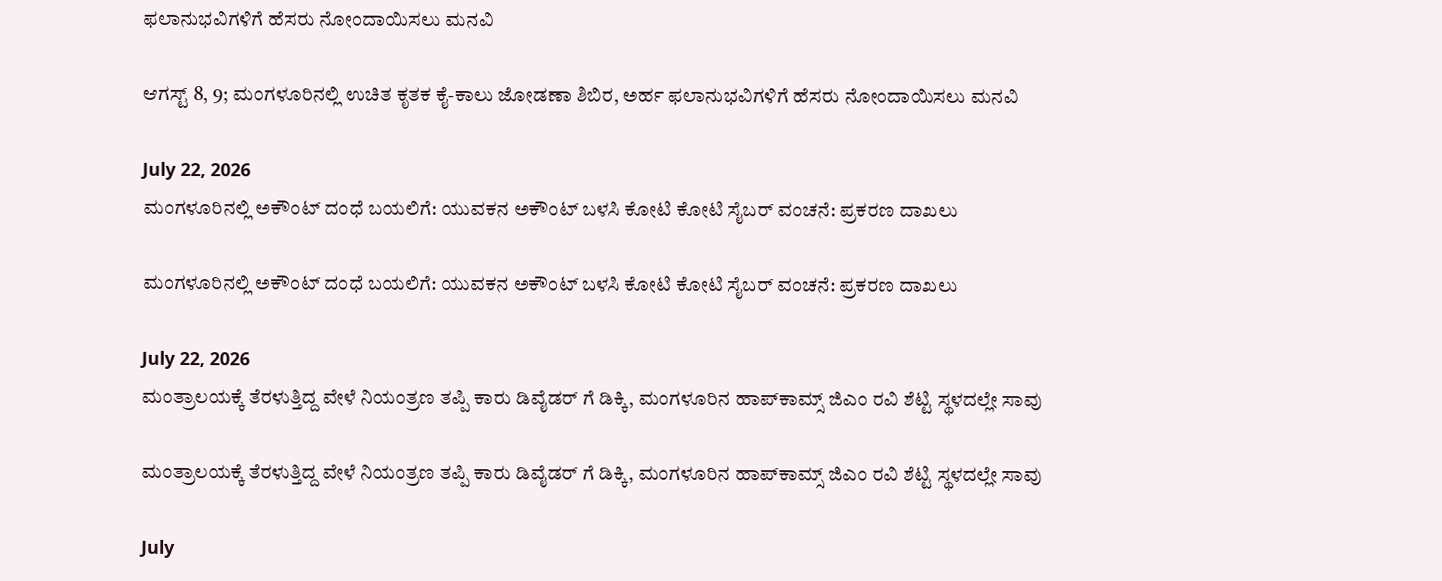ಫಲಾನುಭವಿಗಳಿಗೆ ಹೆಸರು ನೋಂದಾಯಿಸಲು ಮನವಿ

ಆಗಸ್ಟ್ 8, 9; ಮಂಗಳೂರಿನಲ್ಲಿ ಉಚಿತ ಕೃತಕ ಕೈ-ಕಾಲು ಜೋಡಣಾ ಶಿಬಿರ, ಅರ್ಹ ಫಲಾನುಭವಿಗಳಿಗೆ ಹೆಸರು ನೋಂದಾಯಿಸಲು ಮನವಿ

July 22, 2026
ಮಂಗಳೂರಿನಲ್ಲಿ ಅಕೌಂಟ್ ದಂಧೆ ಬಯಲಿಗೆ: ಯುವಕನ ಅಕೌಂಟ್ ಬಳಸಿ ಕೋಟಿ ಕೋಟಿ ಸೈಬರ್ ವಂಚನೆ: ಪ್ರಕರಣ ದಾಖಲು

ಮಂಗಳೂರಿನಲ್ಲಿ ಅಕೌಂಟ್ ದಂಧೆ ಬಯಲಿಗೆ: ಯುವಕನ ಅಕೌಂಟ್ ಬಳಸಿ ಕೋಟಿ ಕೋಟಿ ಸೈಬರ್ ವಂಚನೆ: ಪ್ರಕರಣ ದಾಖಲು

July 22, 2026
ಮಂತ್ರಾಲಯಕ್ಕೆ ತೆರಳುತ್ತಿದ್ದ ವೇಳೆ ನಿಯಂತ್ರಣ ತಪ್ಪಿ ಕಾರು ಡಿವೈಡರ್ ಗೆ ಡಿಕ್ಕಿ, ಮಂಗಳೂರಿನ ಹಾಪ್‌ಕಾಮ್ಸ್ ಜಿಎಂ ರವಿ ಶೆಟ್ಟಿ ಸ್ಥಳದಲ್ಲೇ ಸಾವು

ಮಂತ್ರಾಲಯಕ್ಕೆ ತೆರಳುತ್ತಿದ್ದ ವೇಳೆ ನಿಯಂತ್ರಣ ತಪ್ಪಿ ಕಾರು ಡಿವೈಡರ್ ಗೆ ಡಿಕ್ಕಿ, ಮಂಗಳೂರಿನ ಹಾಪ್‌ಕಾಮ್ಸ್ ಜಿಎಂ ರವಿ ಶೆಟ್ಟಿ ಸ್ಥಳದಲ್ಲೇ ಸಾವು

July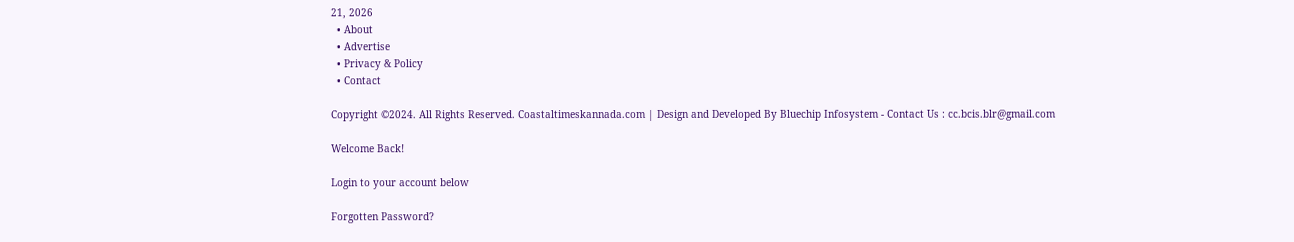21, 2026
  • About
  • Advertise
  • Privacy & Policy
  • Contact

Copyright ©2024. All Rights Reserved. Coastaltimeskannada.com | Design and Developed By Bluechip Infosystem - Contact Us : cc.bcis.blr@gmail.com

Welcome Back!

Login to your account below

Forgotten Password?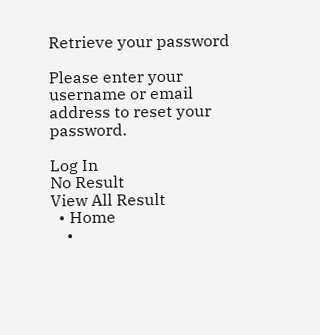Retrieve your password

Please enter your username or email address to reset your password.

Log In
No Result
View All Result
  • Home
    •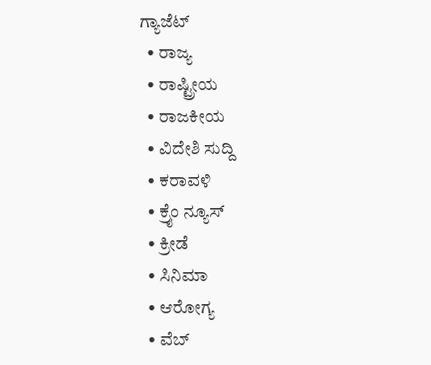ಗ್ಯಾಜೆಟ್
  • ರಾಜ್ಯ
  • ರಾಷ್ಟ್ರೀಯ
  • ರಾಜಕೀಯ
  • ವಿದೇಶಿ ಸುದ್ದಿ
  • ಕರಾವಳಿ
  • ಕ್ರೈಂ ನ್ಯೂಸ್
  • ಕ್ರೀಡೆ
  • ಸಿನಿಮಾ
  • ಆರೋಗ್ಯ
  • ವೆಬ್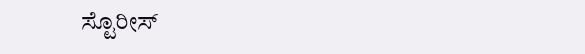ಸ್ಟೊರೀಸ್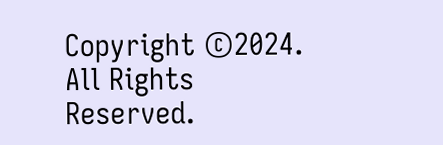Copyright ©2024. All Rights Reserved.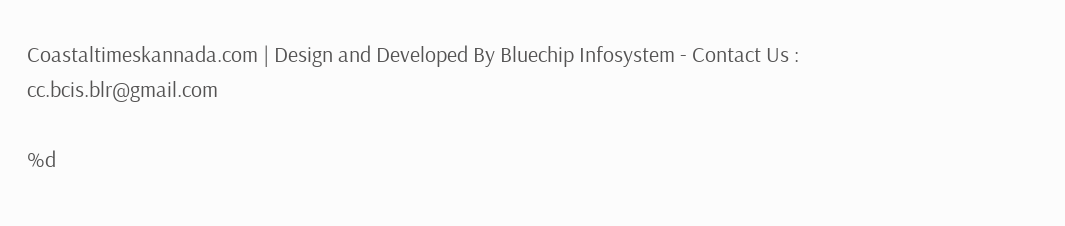Coastaltimeskannada.com | Design and Developed By Bluechip Infosystem - Contact Us : cc.bcis.blr@gmail.com

%d